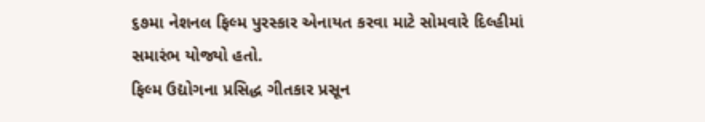૬૭મા નેશનલ ફિલ્મ પુરસ્કાર એનાયત કરવા માટે સોમવારે દિલ્હીમાં સમારંભ યોજ્યો હતો.
ફિલ્મ ઉદ્યોગના પ્રસિદ્ધ ગીતકાર પ્રસૂન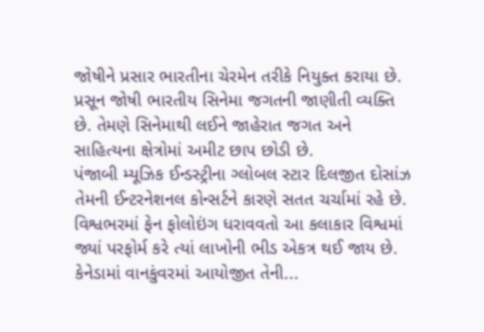જોષીને પ્રસાર ભારતીના ચેરમેન તરીકે નિયુક્ત કરાયા છે. પ્રસૂન જોષી ભારતીય સિનેમા જગતની જાણીતી વ્યક્તિ છે. તેમણે સિનેમાથી લઈને જાહેરાત જગત અને સાહિત્યના ક્ષેત્રોમાં અમીટ છાપ છોડી છે.
પંજાબી મ્યૂઝિક ઈન્ડસ્ટ્રીના ગ્લોબલ સ્ટાર દિલજીત દોસાંઝ તેમની ઈન્ટરનેશનલ કોન્સર્ટને કારણે સતત ચર્ચામાં રહે છે. વિશ્વભરમાં ફેન ફોલોઇંગ ધરાવવતો આ કલાકાર વિશ્વમાં જ્યાં પરફોર્મ કરે ત્યાં લાખોની ભીડ એકત્ર થઈ જાય છે. કેનેડામાં વાનકુંવરમાં આયોજીત તેની...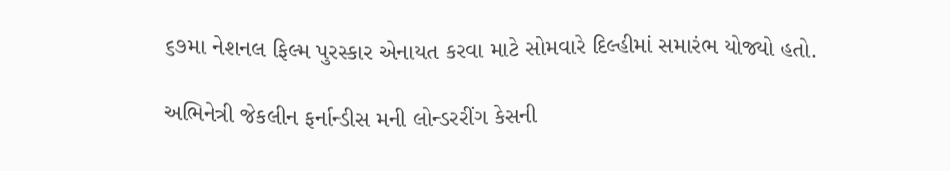૬૭મા નેશનલ ફિલ્મ પુરસ્કાર એનાયત કરવા માટે સોમવારે દિલ્હીમાં સમારંભ યોજ્યો હતો.

અભિનેત્રી જેકલીન ફર્નાન્ડીસ મની લોન્ડરરીંગ કેસની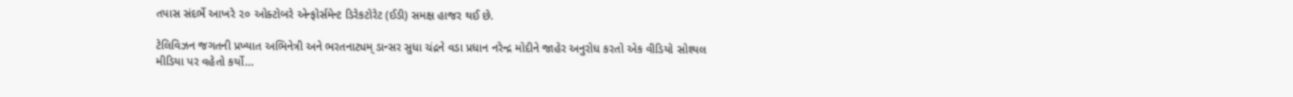તપાસ સંદર્ભે આખરે ૨૦ ઓક્ટોબરે એન્ફોર્સમેન્ટ ડિરેકટોરેટ (ઈડી) સમક્ષ હાજર થઈ છે.

ટેલિવિઝન જગતની પ્રખ્યાત અભિનેત્રી અને ભરતનાટ્યમ્ ડાન્સર સુધા ચંદ્રને વડા પ્રધાન નરેન્દ્ર મોદીને જાહેર અનુરોધ કરતો એક વીડિયો સોશ્યલ મીડિયા પર વહેતો કર્યો...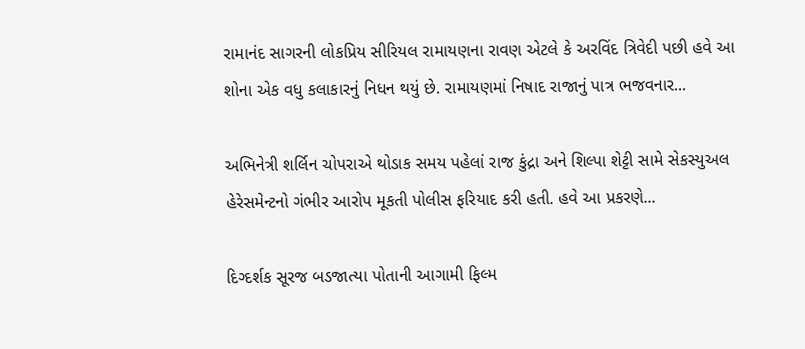રામાનંદ સાગરની લોકપ્રિય સીરિયલ રામાયણના રાવણ એટલે કે અરવિંદ ત્રિવેદી પછી હવે આ શોના એક વધુ કલાકારનું નિધન થયું છે. રામાયણમાં નિષાદ રાજાનું પાત્ર ભજવનાર...

અભિનેત્રી શર્લિન ચોપરાએ થોડાક સમય પહેલાં રાજ કુંદ્રા અને શિલ્પા શેટ્ટી સામે સેકસ્યુઅલ હેરેસમેન્ટનો ગંભીર આરોપ મૂકતી પોલીસ ફરિયાદ કરી હતી. હવે આ પ્રકરણે...

દિગ્દર્શક સૂરજ બડજાત્યા પોતાની આગામી ફિલ્મ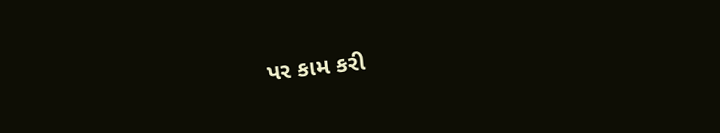પર કામ કરી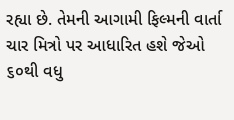રહ્યા છે. તેમની આગામી ફિલ્મની વાર્તા ચાર મિત્રો પર આધારિત હશે જેઓ ૬૦થી વધુ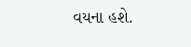વયના હશે.